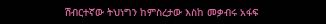ሽብርተኛው ትህነግን ከምስረታው እስከ መቃብሩ አፋፍ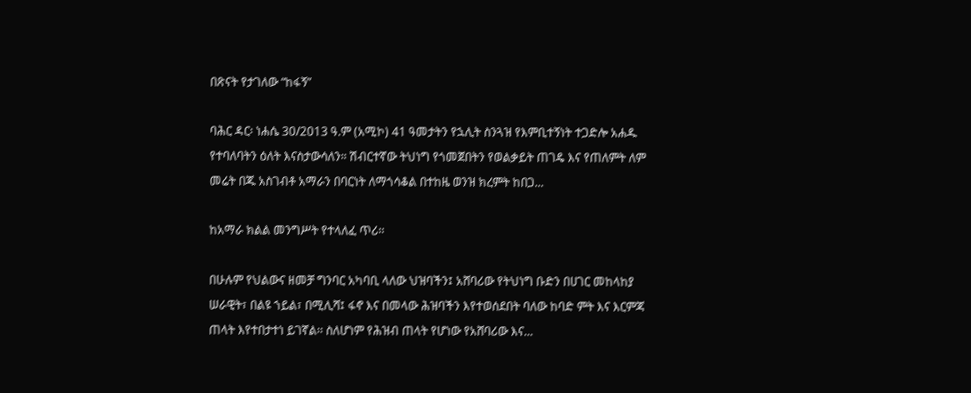በጽናት የታገለው “ከፋኝ”

ባሕር ዳር፡ ነሐሴ 30/2013 ዓ.ም (አሚኮ) 41 ዓመታትን የኋሊት ስንጓዝ የእምቢተኝነት ተጋድሎ አሐዱ የተባለባትን ዕለት እናስታውሳለን። ሽብርተኛው ትህነግ የጎመጀበትን የወልቃይት ጠገዴ እና የጠለምት ለም መሬት በጁ አስገብቶ አማራን በባርነት ለማጎሳቆል በተከዜ ወንዝ ክረምት ከበጋ...

ከአማራ ክልል መንግሥት የተላለፈ ጥሪ፡፡

በሁሉም የህልውና ዘመቻ ግንባር አካባቢ ላለው ህዝባችን፤ አሸባሪው የትህነግ ቡድን በሀገር መከላከያ ሠራዊት፣ በልዩ ኀይል፣ በሚሊሻ፤ ፋኖ እና በመላው ሕዝባችን እየተወሰደበት ባለው ከባድ ምት እና እርምጃ ጠላት እየተበታተነ ይገኛል፡፡ ስለሆነም የሕዝብ ጠላት የሆነው የአሸባሪው እና...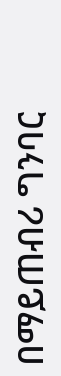በማይጠብሪ ግንባር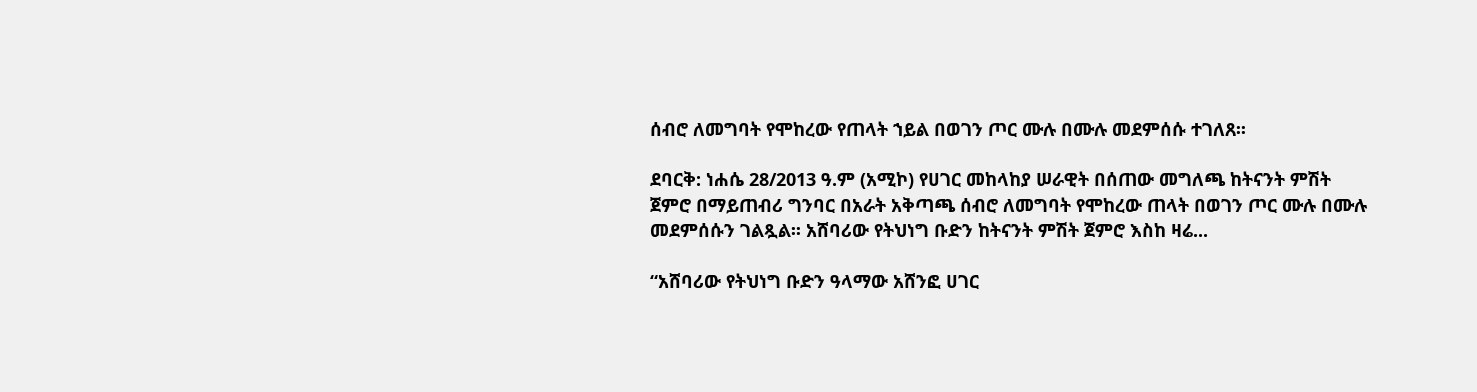ሰብሮ ለመግባት የሞከረው የጠላት ኀይል በወገን ጦር ሙሉ በሙሉ መደምሰሱ ተገለጸ፡፡

ደባርቅ: ነሐሴ 28/2013 ዓ.ም (አሚኮ) የሀገር መከላከያ ሠራዊት በሰጠው መግለጫ ከትናንት ምሽት ጀምሮ በማይጠብሪ ግንባር በአራት አቅጣጫ ሰብሮ ለመግባት የሞከረው ጠላት በወገን ጦር ሙሉ በሙሉ መደምሰሱን ገልጿል፡፡ አሸባሪው የትህነግ ቡድን ከትናንት ምሽት ጀምሮ እስከ ዛሬ...

“አሸባሪው የትህነግ ቡድን ዓላማው አሸንፎ ሀገር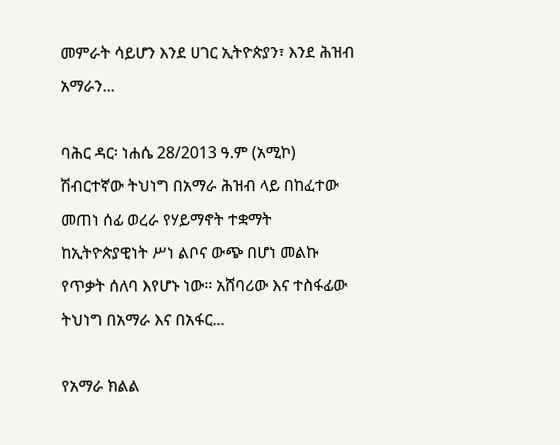መምራት ሳይሆን እንደ ሀገር ኢትዮጵያን፣ እንደ ሕዝብ አማራን...

ባሕር ዳር፡ ነሐሴ 28/2013 ዓ.ም (አሚኮ) ሽብርተኛው ትህነግ በአማራ ሕዝብ ላይ በከፈተው መጠነ ሰፊ ወረራ የሃይማኖት ተቋማት ከኢትዮጵያዊነት ሥነ ልቦና ውጭ በሆነ መልኩ የጥቃት ሰለባ እየሆኑ ነው፡፡ አሸባሪው እና ተስፋፊው ትህነግ በአማራ እና በአፋር...

የአማራ ክልል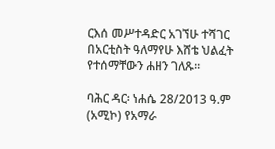ርእሰ መሥተዳድር አገኘሁ ተሻገር በአርቲስት ዓለማየሁ እሸቴ ህልፈት የተሰማቸውን ሐዘን ገለጹ።

ባሕር ዳር፡ ነሐሴ 28/2013 ዓ.ም (አሚኮ) የአማራ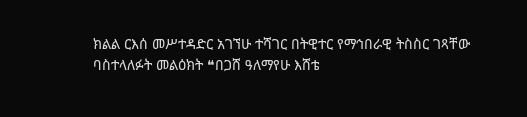ክልል ርእሰ መሥተዳድር አገኘሁ ተሻገር በትዊተር የማኅበራዊ ትስስር ገጻቸው ባስተላለፉት መልዕክት ❝በጋሸ ዓለማየሁ እሸቴ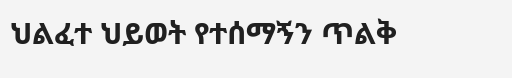ህልፈተ ህይወት የተሰማኝን ጥልቅ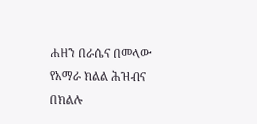ሐዘን በራሴና በመላው የአማራ ክልል ሕዝብና በክልሉ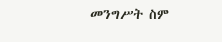መንግሥት ስም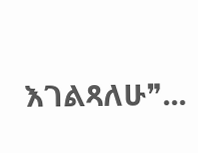እገልጻለሁ❞...